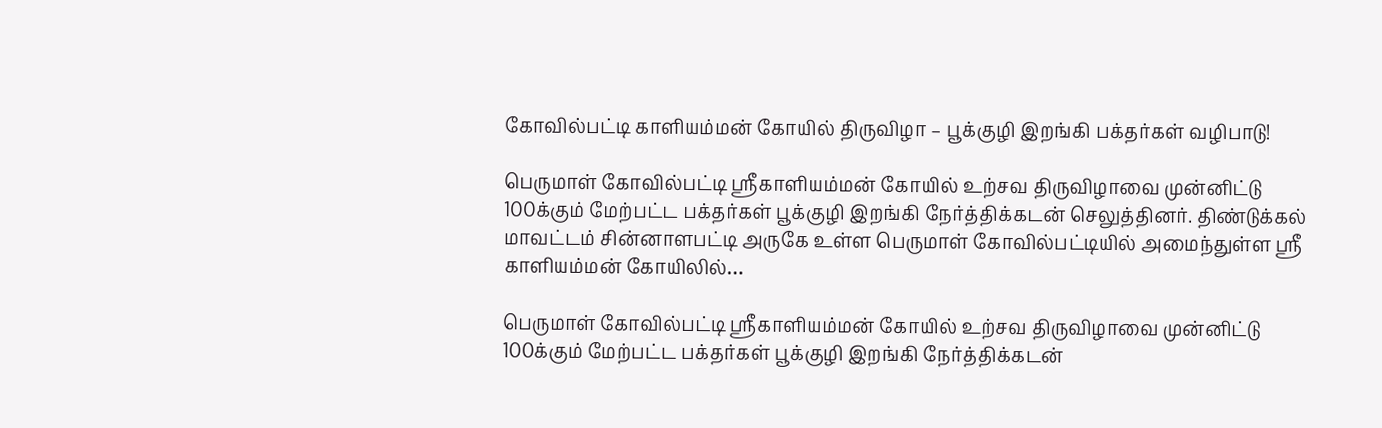கோவில்பட்டி காளியம்மன் கோயில் திருவிழா – பூக்குழி இறங்கி பக்தர்கள் வழிபாடு!

பெருமாள் கோவில்பட்டி ஸ்ரீகாளியம்மன் கோயில் உற்சவ திருவிழாவை முன்னிட்டு 100க்கும் மேற்பட்ட பக்தர்கள் பூக்குழி இறங்கி நேர்த்திக்கடன் செலுத்தினர். திண்டுக்கல் மாவட்டம் சின்னாளபட்டி அருகே உள்ள பெருமாள் கோவில்பட்டியில் அமைந்துள்ள ஸ்ரீ காளியம்மன் கோயிலில்…

பெருமாள் கோவில்பட்டி ஸ்ரீகாளியம்மன் கோயில் உற்சவ திருவிழாவை முன்னிட்டு
100க்கும் மேற்பட்ட பக்தர்கள் பூக்குழி இறங்கி நேர்த்திக்கடன்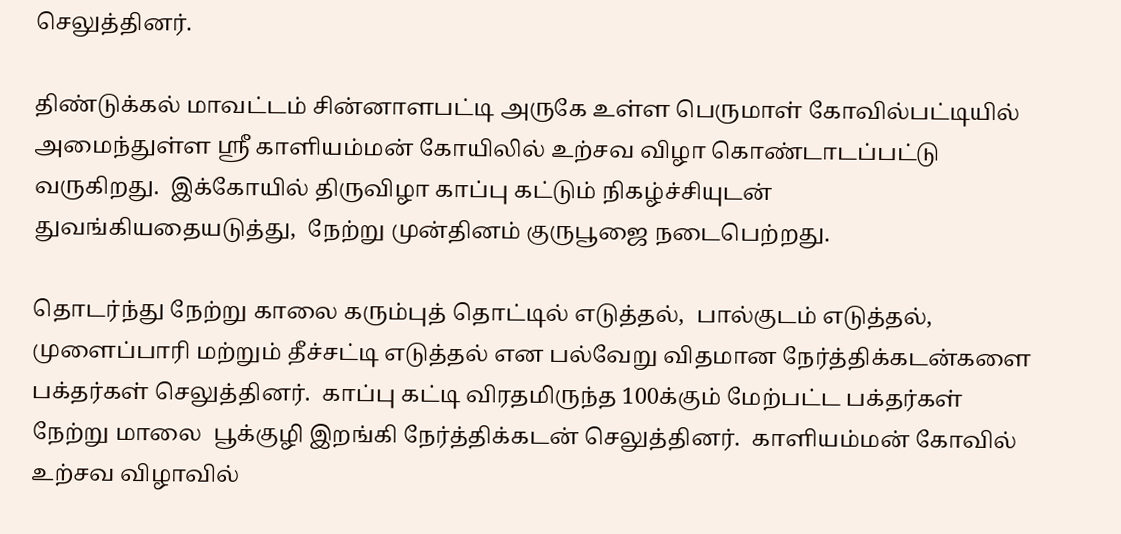செலுத்தினர்.

திண்டுக்கல் மாவட்டம் சின்னாளபட்டி அருகே உள்ள பெருமாள் கோவில்பட்டியில்
அமைந்துள்ள ஸ்ரீ காளியம்மன் கோயிலில் உற்சவ விழா கொண்டாடப்பட்டு வருகிறது.  இக்கோயில் திருவிழா காப்பு கட்டும் நிகழ்ச்சியுடன் துவங்கியதையடுத்து,  நேற்று முன்தினம் குருபூஜை நடைபெற்றது.

தொடர்ந்து நேற்று காலை கரும்புத் தொட்டில் எடுத்தல்,  பால்குடம் எடுத்தல்,  முளைப்பாரி மற்றும் தீச்சட்டி எடுத்தல் என பல்வேறு விதமான நேர்த்திக்கடன்களை பக்தர்கள் செலுத்தினர்.  காப்பு கட்டி விரதமிருந்த 100க்கும் மேற்பட்ட பக்தர்கள் நேற்று மாலை  பூக்குழி இறங்கி நேர்த்திக்கடன் செலுத்தினர்.  காளியம்மன் கோவில் உற்சவ விழாவில்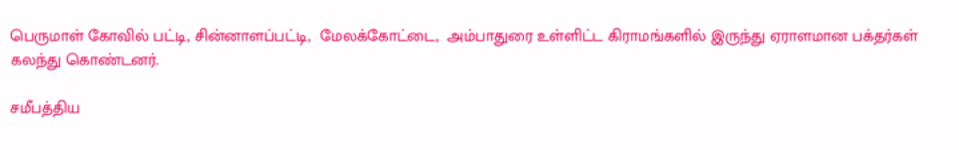பெருமாள் கோவில் பட்டி, சின்னாளப்பட்டி,  மேலக்கோட்டை,  அம்பாதுரை உள்ளிட்ட கிராமங்களில் இருந்து ஏராளமான பக்தர்கள் கலந்து கொண்டனர்.

சமீபத்திய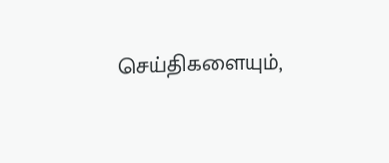செய்திகளையும்,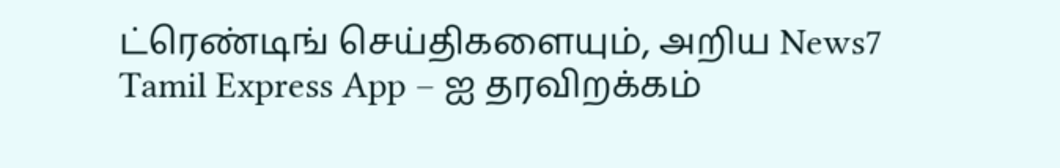ட்ரெண்டிங் செய்திகளையும், அறிய News7 Tamil Express App – ஐ தரவிறக்கம்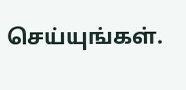செய்யுங்கள்.